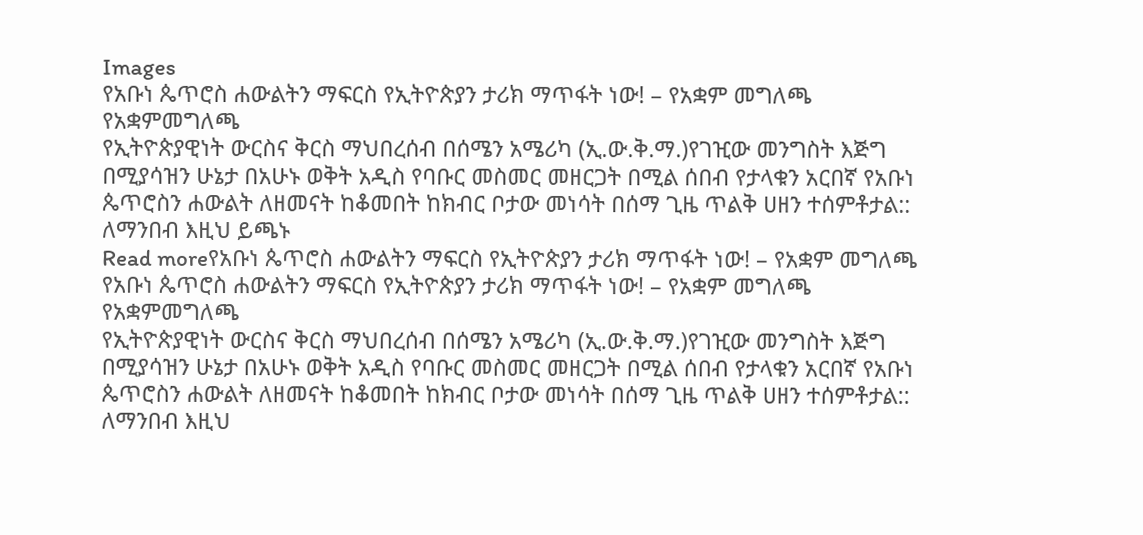Images
የአቡነ ጴጥሮስ ሐውልትን ማፍርስ የኢትዮጵያን ታሪክ ማጥፋት ነው! – የአቋም መግለጫ
የአቋምመግለጫ
የኢትዮጵያዊነት ውርስና ቅርስ ማህበረሰብ በሰሜን አሜሪካ (ኢ.ው.ቅ.ማ.)የገዢው መንግስት እጅግ በሚያሳዝን ሁኔታ በአሁኑ ወቅት አዲስ የባቡር መስመር መዘርጋት በሚል ሰበብ የታላቁን አርበኛ የአቡነ ጴጥሮስን ሐውልት ለዘመናት ከቆመበት ከክብር ቦታው መነሳት በሰማ ጊዜ ጥልቅ ሀዘን ተሰምቶታል:: ለማንበብ እዚህ ይጫኑ
Read moreየአቡነ ጴጥሮስ ሐውልትን ማፍርስ የኢትዮጵያን ታሪክ ማጥፋት ነው! – የአቋም መግለጫ
የአቡነ ጴጥሮስ ሐውልትን ማፍርስ የኢትዮጵያን ታሪክ ማጥፋት ነው! – የአቋም መግለጫ
የአቋምመግለጫ
የኢትዮጵያዊነት ውርስና ቅርስ ማህበረሰብ በሰሜን አሜሪካ (ኢ.ው.ቅ.ማ.)የገዢው መንግስት እጅግ በሚያሳዝን ሁኔታ በአሁኑ ወቅት አዲስ የባቡር መስመር መዘርጋት በሚል ሰበብ የታላቁን አርበኛ የአቡነ ጴጥሮስን ሐውልት ለዘመናት ከቆመበት ከክብር ቦታው መነሳት በሰማ ጊዜ ጥልቅ ሀዘን ተሰምቶታል:: ለማንበብ እዚህ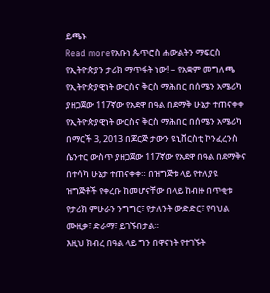ይጫኑ
Read moreየአቡነ ጴጥሮስ ሐውልትን ማፍርስ የኢትዮጵያን ታሪክ ማጥፋት ነው! – የአቋም መግለጫ
የኢትዮጵያዊነት ውርስና ቅርስ ማሕበር በሰሜን አሜሪካ ያዘጋጀው 117ኛው የአደዋ በዓል በደማቅ ሁኔታ ተጠናቀቀ
የኢትዮጵያዊነት ውርስና ቅርስ ማሕበር በሰሜን አሜሪካ በማርች 3, 2013 በጆርጅ ታውን ዩኒቨርስቲ ኮንፈረንስ ሴንተር ውስጥ ያዘጋጀው 117ኛው የአደዋ በዓል በደማቅና በተሳካ ሁኔታ ተጠናቀቀ። በዝግጅቱ ላይ የተለያዩ ዝግጅቶች የቀረቡ ከመሆናቸው በላይ ከብዙ በጥቂቱ የታሪክ ምሁራን ንግግር፣ የታለንት ውድድር፣ የባህል ሙዚቃ፣ ድራማ፣ ይገኙበታል።
እዚህ ክብረ በዓል ላይ ግን በዋናነት የተገኙት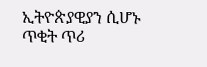ኢትዮጵያዊያን ሲሆኑ ጥቂት ጥሪ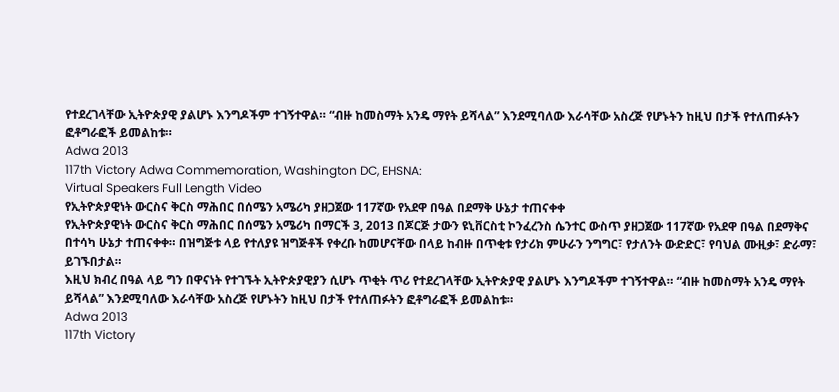የተደረገላቸው ኢትዮጵያዊ ያልሆኑ እንግዶችም ተገኝተዋል። “ብዙ ከመስማት አንዴ ማየት ይሻላል” እንደሚባለው እራሳቸው አስረጅ የሆኑትን ከዚህ በታች የተለጠፉትን ፎቶግራፎች ይመልከቱ።
Adwa 2013
117th Victory Adwa Commemoration, Washington DC, EHSNA:
Virtual Speakers Full Length Video
የኢትዮጵያዊነት ውርስና ቅርስ ማሕበር በሰሜን አሜሪካ ያዘጋጀው 117ኛው የአደዋ በዓል በደማቅ ሁኔታ ተጠናቀቀ
የኢትዮጵያዊነት ውርስና ቅርስ ማሕበር በሰሜን አሜሪካ በማርች 3, 2013 በጆርጅ ታውን ዩኒቨርስቲ ኮንፈረንስ ሴንተር ውስጥ ያዘጋጀው 117ኛው የአደዋ በዓል በደማቅና በተሳካ ሁኔታ ተጠናቀቀ። በዝግጅቱ ላይ የተለያዩ ዝግጅቶች የቀረቡ ከመሆናቸው በላይ ከብዙ በጥቂቱ የታሪክ ምሁራን ንግግር፣ የታለንት ውድድር፣ የባህል ሙዚቃ፣ ድራማ፣ ይገኙበታል።
እዚህ ክብረ በዓል ላይ ግን በዋናነት የተገኙት ኢትዮጵያዊያን ሲሆኑ ጥቂት ጥሪ የተደረገላቸው ኢትዮጵያዊ ያልሆኑ እንግዶችም ተገኝተዋል። “ብዙ ከመስማት አንዴ ማየት ይሻላል” እንደሚባለው እራሳቸው አስረጅ የሆኑትን ከዚህ በታች የተለጠፉትን ፎቶግራፎች ይመልከቱ።
Adwa 2013
117th Victory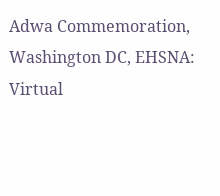Adwa Commemoration, Washington DC, EHSNA:
Virtual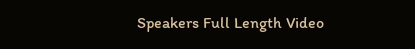Speakers Full Length Video